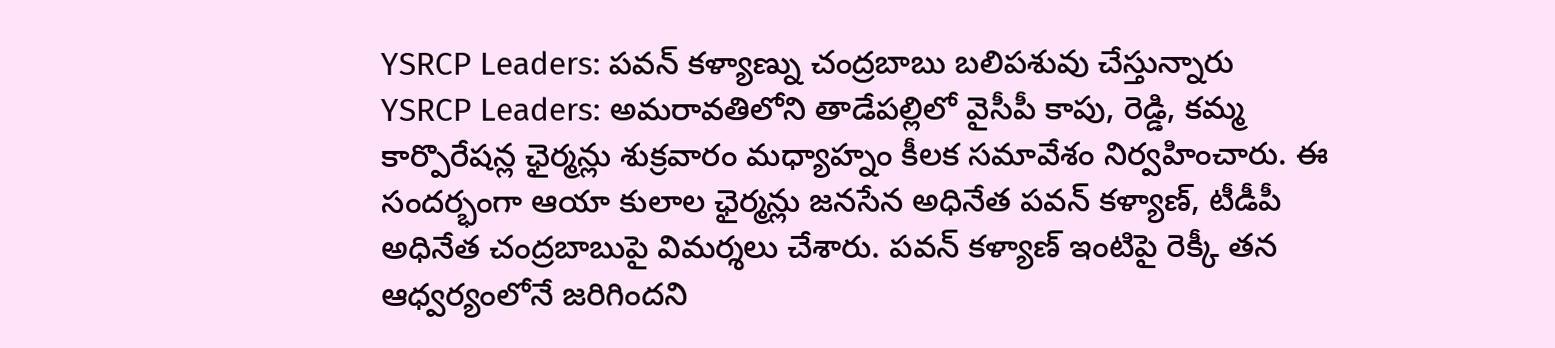YSRCP Leaders: పవన్ కళ్యాణ్ను చంద్రబాబు బలిపశువు చేస్తున్నారు
YSRCP Leaders: అమరావతిలోని తాడేపల్లిలో వైసీపీ కాపు, రెడ్డి, కమ్మ కార్పొరేషన్ల ఛైర్మన్లు శుక్రవారం మధ్యాహ్నం కీలక సమావేశం నిర్వహించారు. ఈ సందర్భంగా ఆయా కులాల ఛైర్మన్లు జనసేన అధినేత పవన్ కళ్యాణ్, టీడీపీ అధినేత చంద్రబాబుపై విమర్శలు చేశారు. పవన్ కళ్యాణ్ ఇంటిపై రెక్కీ తన ఆధ్వర్యంలోనే జరిగిందని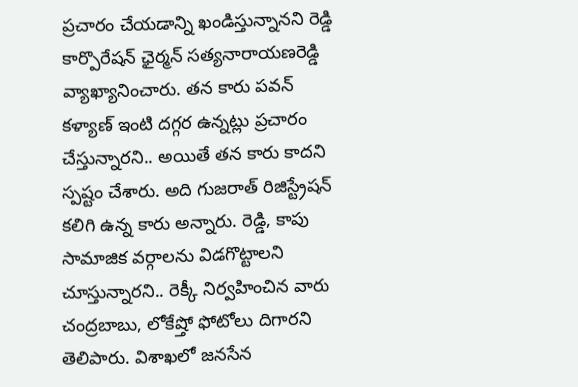ప్రచారం చేయడాన్ని ఖండిస్తున్నానని రెడ్డి కార్పొరేషన్ ఛైర్మన్ సత్యనారాయణరెడ్డి వ్యాఖ్యానించారు. తన కారు పవన్ కళ్యాణ్ ఇంటి దగ్గర ఉన్నట్లు ప్రచారం చేస్తున్నారని.. అయితే తన కారు కాదని స్పష్టం చేశారు. అది గుజరాత్ రిజిస్ట్రేషన్ కలిగి ఉన్న కారు అన్నారు. రెడ్డి, కాపు సామాజిక వర్గాలను విడగొట్టాలని చూస్తున్నారని.. రెక్కీ నిర్వహించిన వారు చంద్రబాబు, లోకేష్తో ఫోటోలు దిగారని తెలిపారు. విశాఖలో జనసేన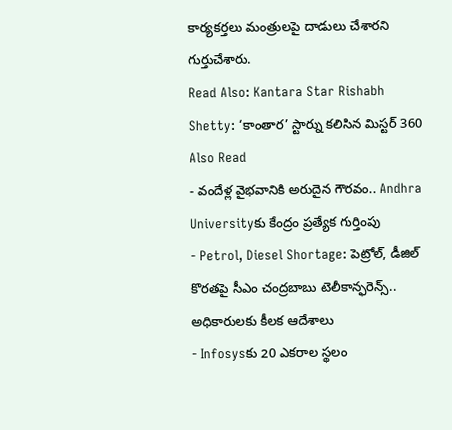కార్యకర్తలు మంత్రులపై దాడులు చేశారని గుర్తుచేశారు.
Read Also: Kantara Star Rishabh Shetty: ‘కాంతార’ స్టార్ను కలిసిన మిస్టర్ 360
Also Read
- వందేళ్ల వైభవానికి అరుదైన గౌరవం.. Andhra Universityకు కేంద్రం ప్రత్యేక గుర్తింపు
- Petrol, Diesel Shortage: పెట్రోల్, డీజిల్ కొరతపై సీఎం చంద్రబాబు టెలీకాన్ఫరెన్స్.. అధికారులకు కీలక ఆదేశాలు
- Infosysకు 20 ఎకరాల స్థలం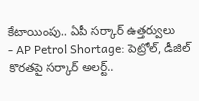కేటాయింపు.. ఏపీ సర్కార్ ఉత్తర్వులు
- AP Petrol Shortage: పెట్రోల్, డీజిల్ కొరతపై సర్కార్ అలర్ట్..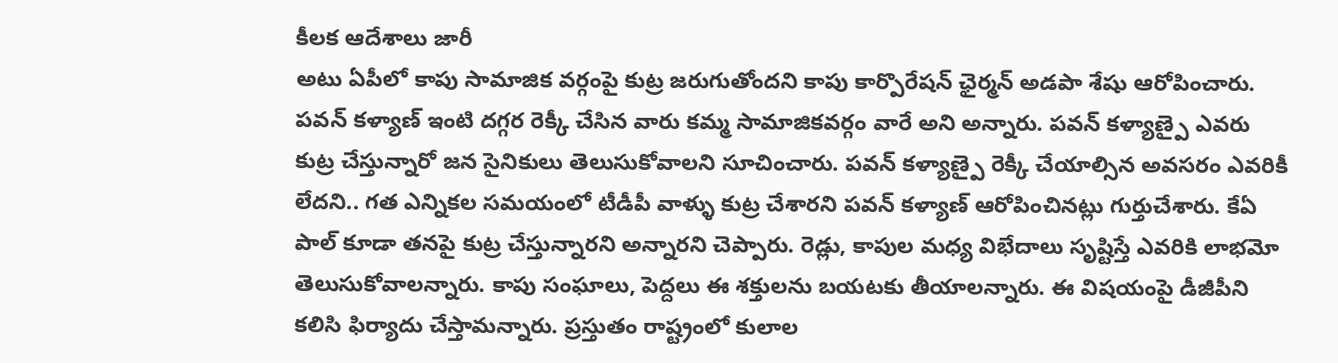కీలక ఆదేశాలు జారీ
అటు ఏపీలో కాపు సామాజిక వర్గంపై కుట్ర జరుగుతోందని కాపు కార్పొరేషన్ ఛైర్మన్ అడపా శేషు ఆరోపించారు. పవన్ కళ్యాణ్ ఇంటి దగ్గర రెక్కీ చేసిన వారు కమ్మ సామాజికవర్గం వారే అని అన్నారు. పవన్ కళ్యాణ్పై ఎవరు కుట్ర చేస్తున్నారో జన సైనికులు తెలుసుకోవాలని సూచించారు. పవన్ కళ్యాణ్పై రెక్కీ చేయాల్సిన అవసరం ఎవరికీ లేదని.. గత ఎన్నికల సమయంలో టీడీపీ వాళ్ళు కుట్ర చేశారని పవన్ కళ్యాణ్ ఆరోపించినట్లు గుర్తుచేశారు. కేఏ పాల్ కూడా తనపై కుట్ర చేస్తున్నారని అన్నారని చెప్పారు. రెడ్లు, కాపుల మధ్య విభేదాలు సృష్టిస్తే ఎవరికి లాభమో తెలుసుకోవాలన్నారు. కాపు సంఘాలు, పెద్దలు ఈ శక్తులను బయటకు తీయాలన్నారు. ఈ విషయంపై డీజీపీని కలిసి ఫిర్యాదు చేస్తామన్నారు. ప్రస్తుతం రాష్ట్రంలో కులాల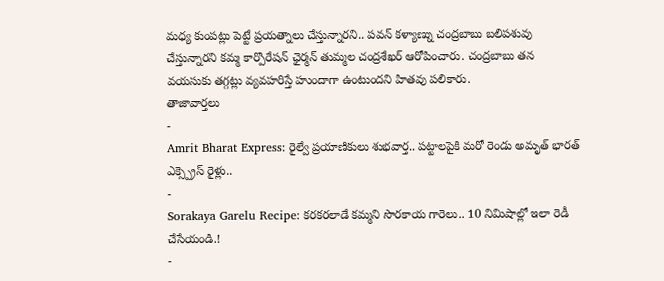మధ్య కుంపట్లు పెట్టే ప్రయత్నాలు చేస్తున్నారని.. పవన్ కళ్యాణ్ను చంద్రబాబు బలిపశువు చేస్తున్నారని కమ్మ కార్పొరేషన్ ఛైర్మన్ తుమ్మల చంద్రశేఖర్ ఆరోపించారు. చంద్రబాబు తన వయసుకు తగ్గట్లు వ్యవహరిస్తే హుందాగా ఉంటుందని హితవు పలికారు.
తాజావార్తలు
-
Amrit Bharat Express: రైల్వే ప్రయాణికులు శుభవార్త.. పట్టాలపైకి మరో రెండు అమృత్ భారత్ ఎక్స్ప్రెస్ రైళ్లు..
-
Sorakaya Garelu Recipe: కరకరలాడే కమ్మని సొరకాయ గారెలు.. 10 నిమిషాల్లో ఇలా రెడీ చేసేయండి.!
-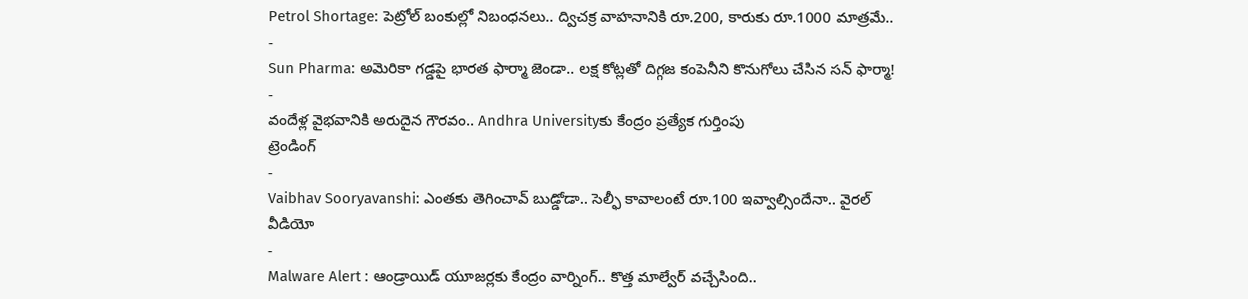Petrol Shortage: పెట్రోల్ బంకుల్లో నిబంధనలు.. ద్విచక్ర వాహనానికి రూ.200, కారుకు రూ.1000 మాత్రమే..
-
Sun Pharma: అమెరికా గడ్డపై భారత ఫార్మా జెండా.. లక్ష కోట్లతో దిగ్గజ కంపెనీని కొనుగోలు చేసిన సన్ ఫార్మా!
-
వందేళ్ల వైభవానికి అరుదైన గౌరవం.. Andhra Universityకు కేంద్రం ప్రత్యేక గుర్తింపు
ట్రెండింగ్
-
Vaibhav Sooryavanshi: ఎంతకు తెగించావ్ బుడ్డోడా.. సెల్ఫీ కావాలంటే రూ.100 ఇవ్వాల్సిందేనా.. వైరల్ వీడియో
-
Malware Alert : ఆండ్రాయిడ్ యూజర్లకు కేంద్రం వార్నింగ్.. కొత్త మాల్వేర్ వచ్చేసింది..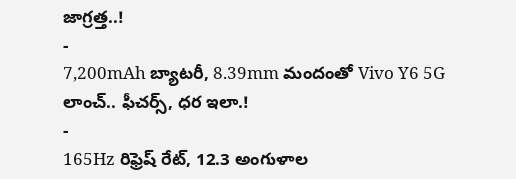జాగ్రత్త..!
-
7,200mAh బ్యాటరీ, 8.39mm మందంతో Vivo Y6 5G లాంచ్.. ఫీచర్స్, ధర ఇలా.!
-
165Hz రిఫ్రెష్ రేట్, 12.3 అంగుళాల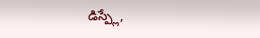డిస్ప్లే,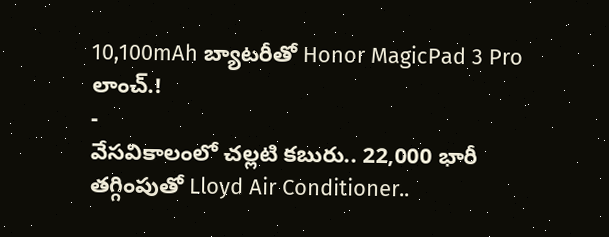10,100mAh బ్యాటరీతో Honor MagicPad 3 Pro లాంచ్.!
-
వేసవికాలంలో చల్లటి కబురు.. 22,000 భారీ తగ్గింపుతో Lloyd Air Conditioner..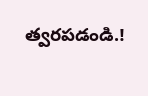త్వరపడండి.!